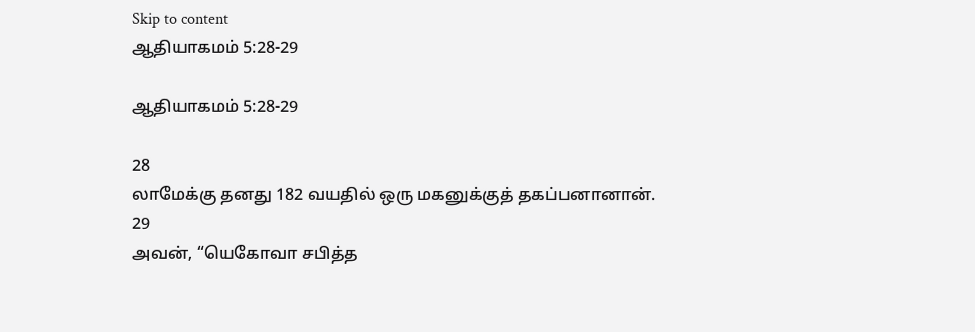Skip to content
ஆதியாகமம் 5:28-29

ஆதியாகமம் 5:28-29

28
லாமேக்கு தனது 182 வயதில் ஒரு மகனுக்குத் தகப்பனானான்.
29
அவன், “யெகோவா சபித்த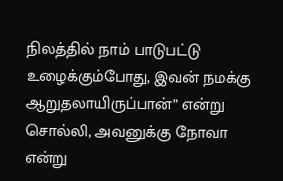நிலத்தில் நாம் பாடுபட்டு உழைக்கும்போது, இவன் நமக்கு ஆறுதலாயிருப்பான்” என்று சொல்லி, அவனுக்கு நோவா என்று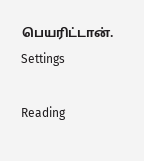பெயரிட்டான்.
Settings

Reading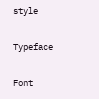style

Typeface

Font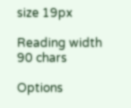size 19px

Reading width 90 chars

Options